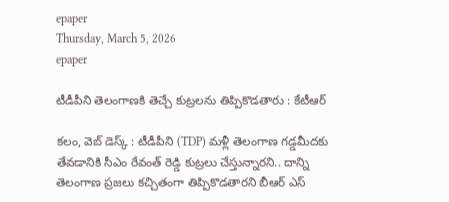epaper
Thursday, March 5, 2026
epaper

టీడీపీని తెలంగాణకి తెచ్చే కుట్రలను తిప్పికొడతారు : కేటీఆర్

కలం, వెబ్ డెస్క్ : టీడీపీని (TDP) మళ్లీ తెలంగాణ గడ్డమీదకు తేవడానికి సీఎం రేవంత్ రెడ్డి కుట్రలు చేస్తున్నారని.. దాన్ని తెలంగాణ ప్రజలు కచ్చితంగా తిప్పికొడతారని బీఆర్ ఎస్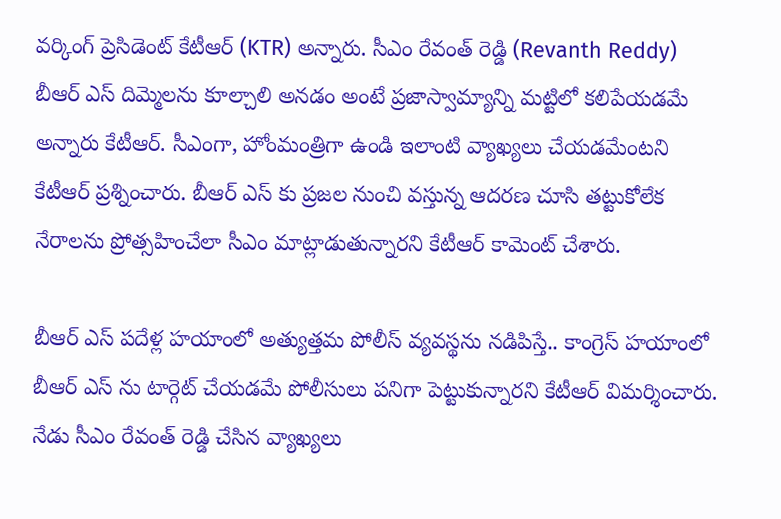వర్కింగ్ ప్రెసిడెంట్ కేటీఆర్ (KTR) అన్నారు. సీఎం రేవంత్ రెడ్డి (Revanth Reddy) బీఆర్ ఎస్ దిమ్మెలను కూల్చాలి అనడం అంటే ప్రజాస్వామ్యాన్ని మట్టిలో కలిపేయడమే అన్నారు కేటీఆర్. సీఎంగా, హోంమంత్రిగా ఉండి ఇలాంటి వ్యాఖ్యలు చేయడమేంటని కేటీఆర్ ప్రశ్నించారు. బీఆర్ ఎస్ కు ప్రజల నుంచి వస్తున్న ఆదరణ చూసి తట్టుకోలేక నేరాలను ప్రోత్సహించేలా సీఎం మాట్లాడుతున్నారని కేటీఆర్ కామెంట్ చేశారు.

బీఆర్ ఎస్ పదేళ్ల హయాంలో అత్యుత్తమ పోలీస్ వ్యవస్థను నడిపిస్తే.. కాంగ్రెస్ హయాంలో బీఆర్ ఎస్ ను టార్గెట్ చేయడమే పోలీసులు పనిగా పెట్టుకున్నారని కేటీఆర్ విమర్శించారు. నేడు సీఎం రేవంత్ రెడ్డి చేసిన వ్యాఖ్యలు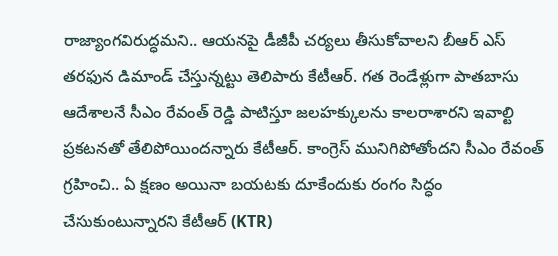రాజ్యాంగవిరుద్ధమని.. ఆయనపై డీజీపీ చర్యలు తీసుకోవాలని బీఆర్ ఎస్ తరఫున డిమాండ్ చేస్తున్నట్టు తెలిపారు కేటీఆర్. గత రెండేళ్లుగా పాతబాసు ఆదేశాలనే సీఎం రేవంత్ రెడ్డి పాటిస్తూ జలహక్కులను కాలరాశారని ఇవాల్టి ప్రకటనతో తేలిపోయిందన్నారు కేటీఆర్. కాంగ్రెస్ మునిగిపోతోందని సీఎం రేవంత్ గ్రహించి.. ఏ క్షణం అయినా బయటకు దూకేందుకు రంగం సిద్ధం చేసుకుంటున్నారని కేటీఆర్ (KTR)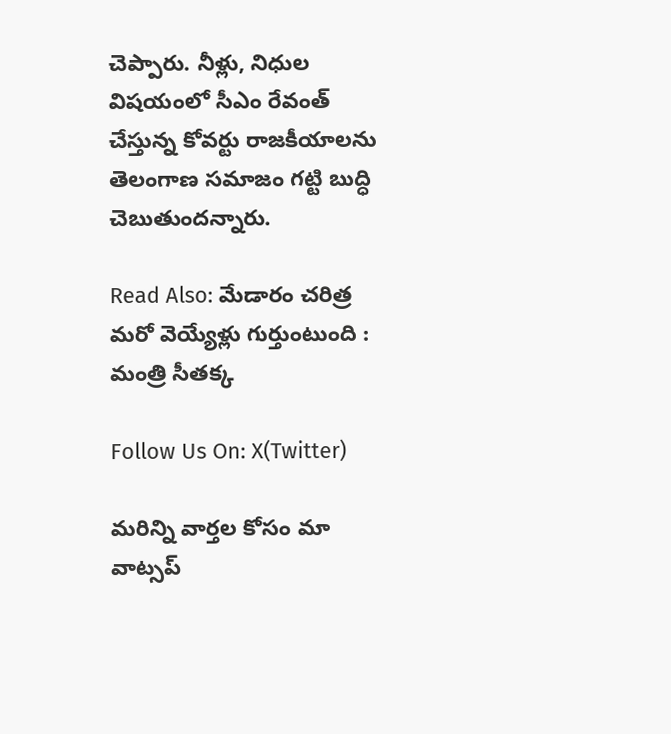చెప్పారు. నీళ్లు, నిధుల విషయంలో సీఎం రేవంత్ చేస్తున్న కోవర్టు రాజకీయాలను తెలంగాణ సమాజం గట్టి బుద్ధి చెబుతుందన్నారు.

Read Also: మేడారం చ‌రిత్ర మ‌రో వెయ్యేళ్లు గుర్తుంటుంది : మంత్రి సీతక్క

Follow Us On: X(Twitter)

మ‌రిన్ని వార్త‌ల కోసం మా వాట్స‌ప్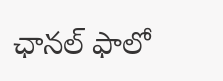ఛాన‌ల్ ఫాలో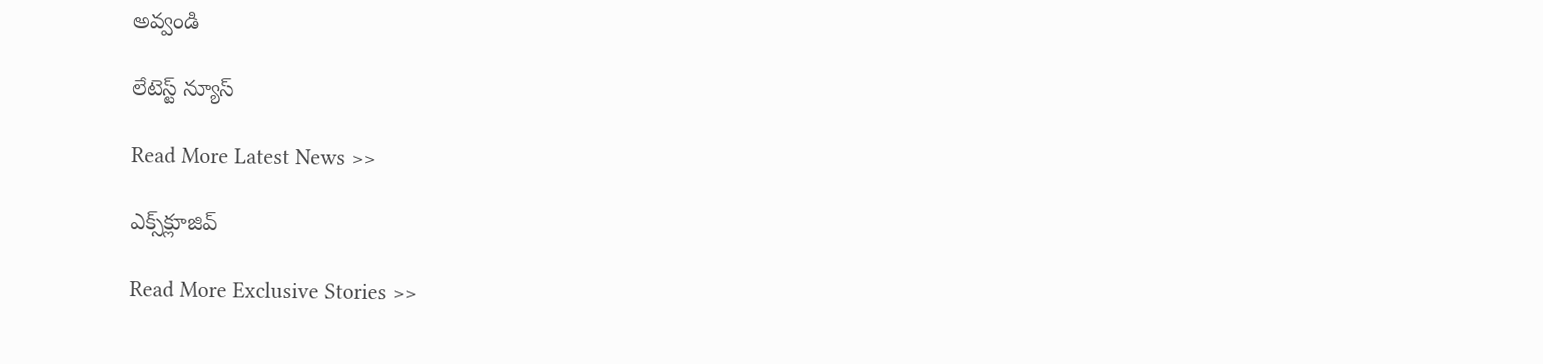అవ్వండి

లేటెస్ట్ న్యూస్‌

Read More Latest News >>

ఎక్స్‌క్లూజివ్‌

Read More Exclusive Stories >>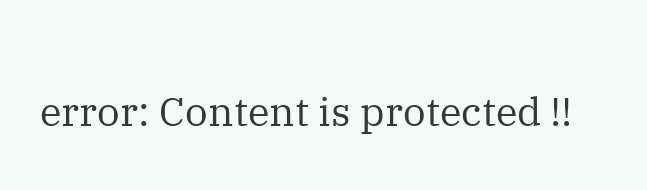error: Content is protected !!